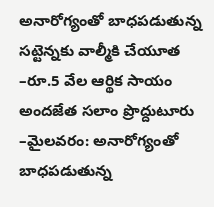అనారోగ్యంతో బాధపడుతున్న సట్టెన్నకు వాల్మీకి చేయూత
–రూ.5 వేల ఆర్థిక సాయం అందజేత సలాం ప్రొద్దుటూరు –మైలవరం: అనారోగ్యంతో బాధపడుతున్న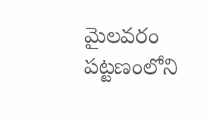మైలవరం పట్టణంలోని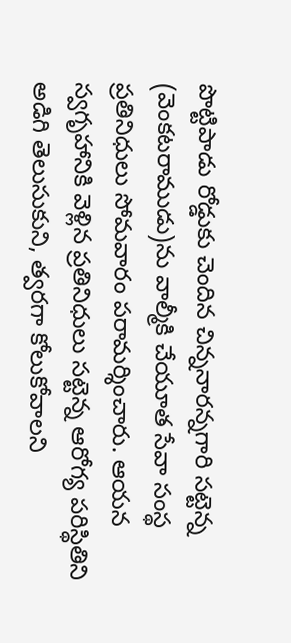పొట్టిపాడు రోడ్డుకు చెందిన చిన్ననారన్నగారి సట్టెన్న (వెంకటరాముడు)ను వాల్మీకి చేయూత సేవా సంస్థ ప్రతినిధులు సోమవారం పరామర్శించారు. ఆయన స్వగృహానికి వెళ్లిన ప్రతినిధులు సట్టెన్న ఆరోగ్య పరిస్థితిని అడిగి తెలుసుకుని, త్వరగా కోలుకోవాలని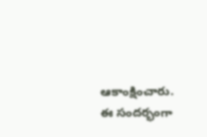ఆకాంక్షించారు. ఈ సందర్భంగా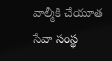వాల్మీకి చేయూత సేవా సంస్థ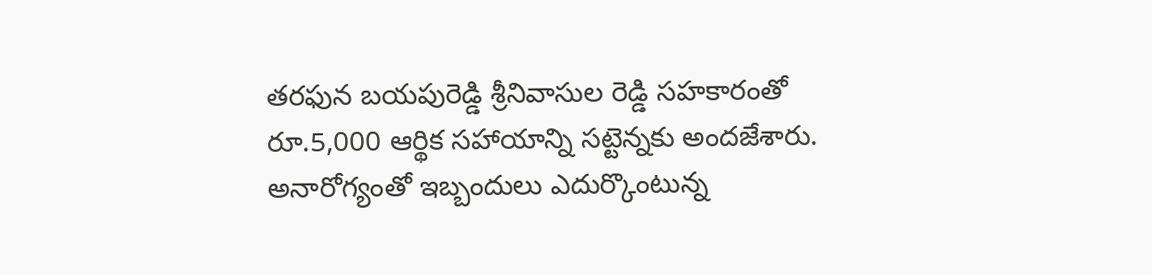తరఫున బయపురెడ్డి శ్రీనివాసుల రెడ్డి సహకారంతో రూ.5,000 ఆర్థిక సహాయాన్ని సట్టెన్నకు అందజేశారు. అనారోగ్యంతో ఇబ్బందులు ఎదుర్కొంటున్న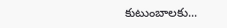కుటుంబాలకు...